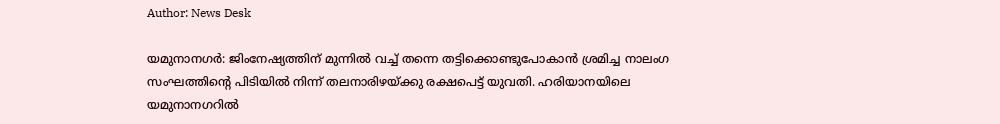Author: News Desk

യമുനാനഗർ: ജിംനേഷ്യത്തിന് മുന്നിൽ വച്ച് തന്നെ തട്ടിക്കൊണ്ടുപോകാൻ ശ്രമിച്ച നാലംഗ സംഘത്തിന്‍റെ പിടിയിൽ നിന്ന് തലനാരിഴയ്ക്കു രക്ഷപെട്ട് യുവതി. ഹരിയാനയിലെ യമുനാനഗറിൽ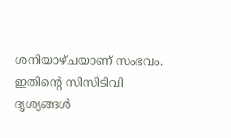ശനിയാഴ്ചയാണ് സംഭവം. ഇതിന്‍റെ സിസിടിവി ദൃശ്യങ്ങൾ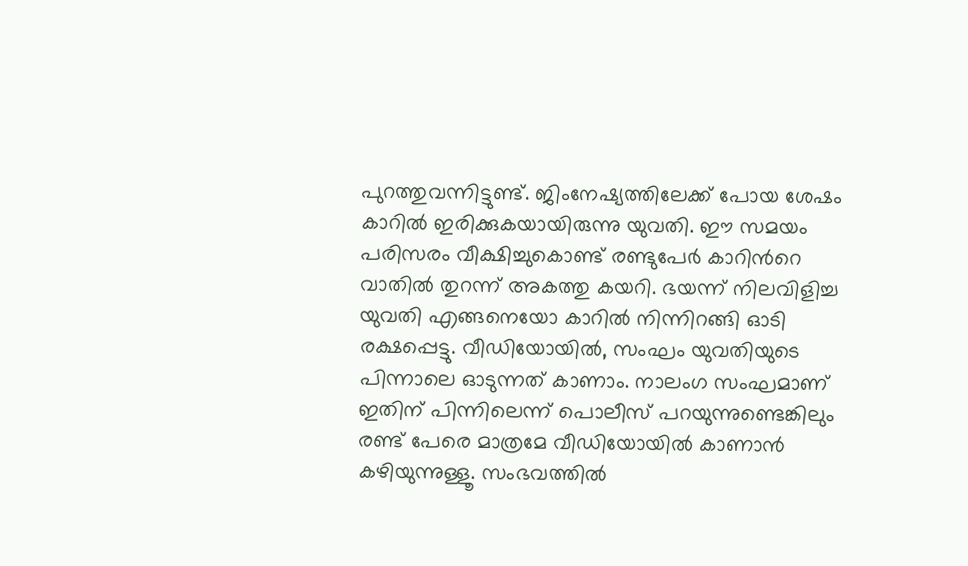പുറത്തുവന്നിട്ടുണ്ട്. ജിംനേഷ്യത്തിലേക്ക് പോയ ശേഷം കാറിൽ ഇരിക്കുകയായിരുന്നു യുവതി. ഈ സമയം പരിസരം വീക്ഷിച്ചുകൊണ്ട് രണ്ടുപേർ കാറിന്‍റെ വാതിൽ തുറന്ന് അകത്തു കയറി. ഭയന്ന് നിലവിളിച്ച യുവതി എങ്ങനെയോ കാറിൽ നിന്നിറങ്ങി ഓടി രക്ഷപ്പെട്ടു. വീഡിയോയിൽ, സംഘം യുവതിയുടെ പിന്നാലെ ഓടുന്നത് കാണാം. നാലംഗ സംഘമാണ് ഇതിന് പിന്നിലെന്ന് പൊലീസ് പറയുന്നുണ്ടെങ്കിലും രണ്ട് പേരെ മാത്രമേ വീഡിയോയിൽ കാണാൻ കഴിയുന്നുള്ളൂ. സംഭവത്തിൽ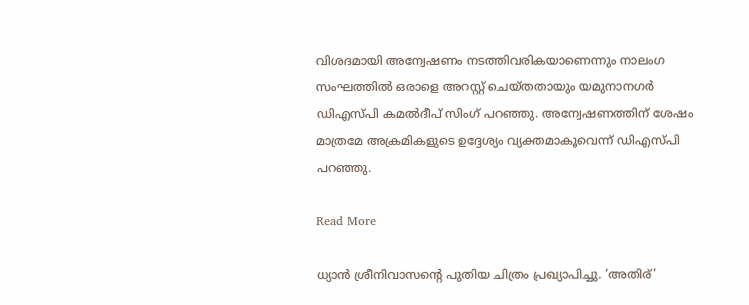വിശദമായി അന്വേഷണം നടത്തിവരികയാണെന്നും നാലംഗ സംഘത്തിൽ ഒരാളെ അറസ്റ്റ് ചെയ്തതായും യമുനാനഗർ ഡിഎസ്പി കമൽദീപ് സിംഗ് പറഞ്ഞു. അന്വേഷണത്തിന് ശേഷം മാത്രമേ അക്രമികളുടെ ഉദ്ദേശ്യം വ്യക്തമാകൂവെന്ന് ഡിഎസ്പി പറഞ്ഞു.

Read More

ധ്യാൻ ശ്രീനിവാസന്‍റെ പുതിയ ചിത്രം പ്രഖ്യാപിച്ചു. ‘അതിര്’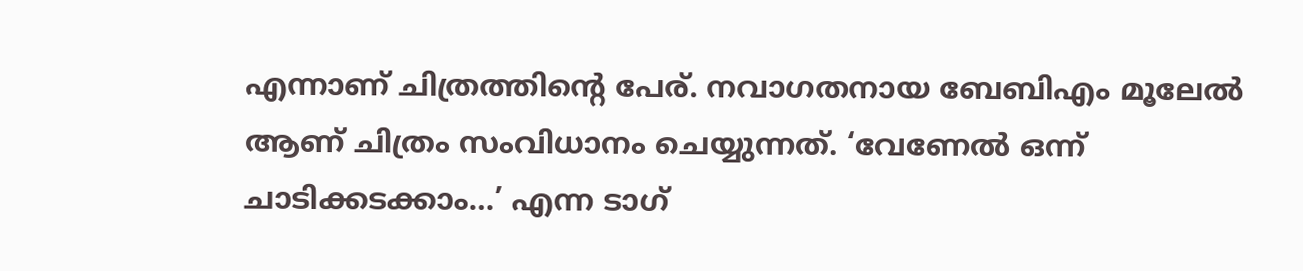എന്നാണ് ചിത്രത്തിന്‍റെ പേര്. നവാഗതനായ ബേബിഎം മൂലേൽ ആണ് ചിത്രം സംവിധാനം ചെയ്യുന്നത്. ‘വേണേൽ ഒന്ന് ചാടിക്കടക്കാം…’ എന്ന ടാഗ്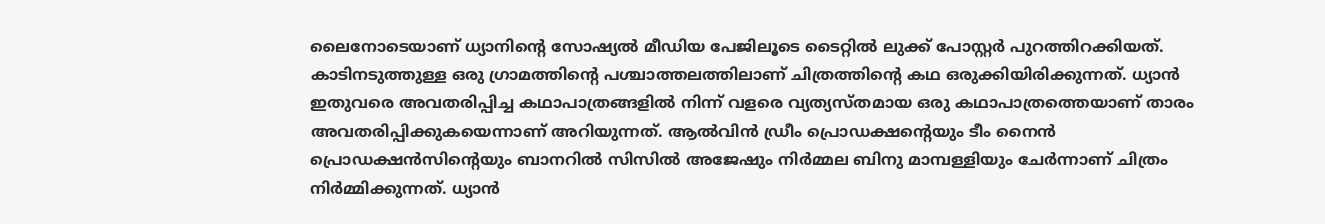ലൈനോടെയാണ് ധ്യാനിന്‍റെ സോഷ്യൽ മീഡിയ പേജിലൂടെ ടൈറ്റിൽ ലുക്ക് പോസ്റ്റർ പുറത്തിറക്കിയത്. കാടിനടുത്തുള്ള ഒരു ഗ്രാമത്തിന്‍റെ പശ്ചാത്തലത്തിലാണ് ചിത്രത്തിന്‍റെ കഥ ഒരുക്കിയിരിക്കുന്നത്. ധ്യാൻ ഇതുവരെ അവതരിപ്പിച്ച കഥാപാത്രങ്ങളിൽ നിന്ന് വളരെ വ്യത്യസ്തമായ ഒരു കഥാപാത്രത്തെയാണ് താരം അവതരിപ്പിക്കുകയെന്നാണ് അറിയുന്നത്. ആൽവിൻ ഡ്രീം പ്രൊഡക്ഷൻ്റെയും ടീം നൈൻ പ്രൊഡക്ഷൻസിന്‍റെയും ബാനറിൽ സിസിൽ അജേഷും നിർമ്മല ബിനു മാമ്പള്ളിയും ചേർന്നാണ് ചിത്രം നിർമ്മിക്കുന്നത്. ധ്യാൻ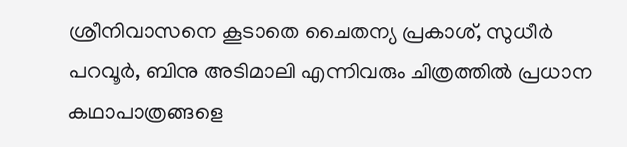ശ്രീനിവാസനെ കൂടാതെ ചൈതന്യ പ്രകാശ്, സുധീർ പറവൂർ, ബിനു അടിമാലി എന്നിവരും ചിത്രത്തിൽ പ്രധാന കഥാപാത്രങ്ങളെ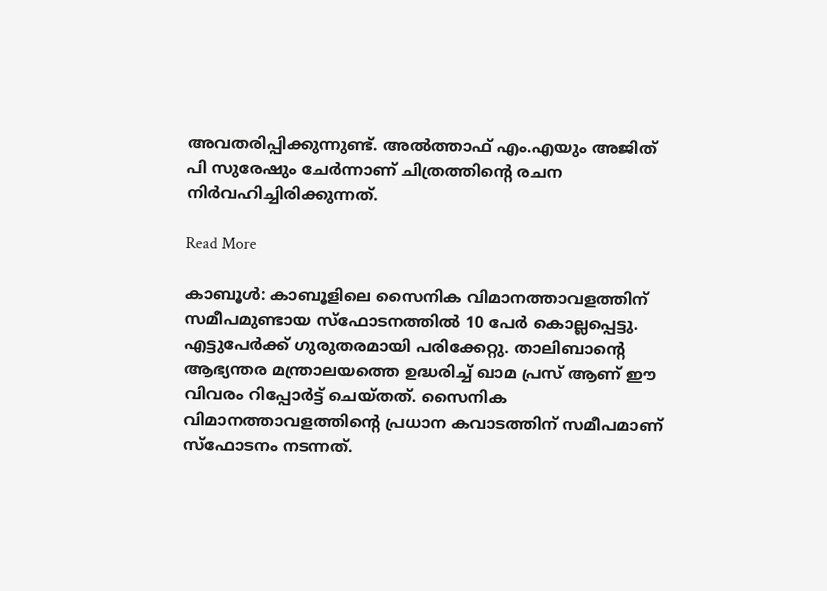അവതരിപ്പിക്കുന്നുണ്ട്. അൽത്താഫ് എം.എയും അജിത് പി സുരേഷും ചേർന്നാണ് ചിത്രത്തിന്‍റെ രചന നിർവഹിച്ചിരിക്കുന്നത്.

Read More

കാബൂള്‍: കാബൂളിലെ സൈനിക വിമാനത്താവളത്തിന് സമീപമുണ്ടായ സ്ഫോടനത്തിൽ 10 പേർ കൊല്ലപ്പെട്ടു. എട്ടുപേർക്ക് ഗുരുതരമായി പരിക്കേറ്റു. താലിബാന്‍റെ ആഭ്യന്തര മന്ത്രാലയത്തെ ഉദ്ധരിച്ച് ഖാമ പ്രസ് ആണ് ഈ വിവരം റിപ്പോർട്ട് ചെയ്തത്. സൈനിക വിമാനത്താവളത്തിന്‍റെ പ്രധാന കവാടത്തിന് സമീപമാണ് സ്ഫോടനം നടന്നത്.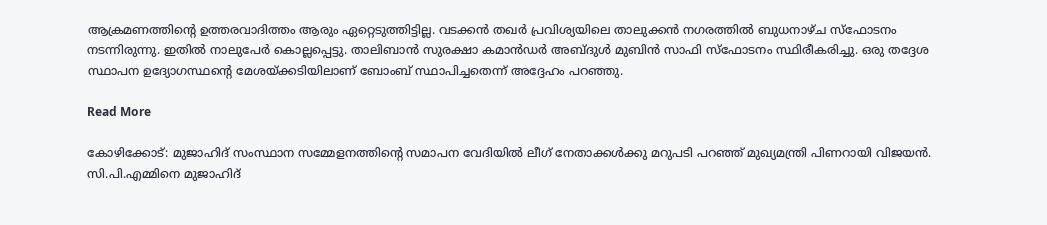ആക്രമണത്തിന്‍റെ ഉത്തരവാദിത്തം ആരും ഏറ്റെടുത്തിട്ടില്ല. വടക്കൻ തഖർ പ്രവിശ്യയിലെ താലുക്കൻ നഗരത്തിൽ ബുധനാഴ്ച സ്ഫോടനം നടന്നിരുന്നു. ഇതിൽ നാലുപേർ കൊല്ലപ്പെട്ടു. താലിബാൻ സുരക്ഷാ കമാൻഡർ അബ്ദുൾ മുബിൻ സാഫി സ്ഫോടനം സ്ഥിരീകരിച്ചു. ഒരു തദ്ദേശ സ്ഥാപന ഉദ്യോഗസ്ഥന്‍റെ മേശയ്ക്കടിയിലാണ് ബോംബ് സ്ഥാപിച്ചതെന്ന് അദ്ദേഹം പറഞ്ഞു.

Read More

കോഴിക്കോട്: മുജാഹിദ് സംസ്ഥാന സമ്മേളനത്തിന്‍റെ സമാപന വേദിയിൽ ലീഗ് നേതാക്കൾക്കു മറുപടി പറഞ്ഞ് മുഖ്യമന്ത്രി പിണറായി വിജയൻ. സി.പി.എമ്മിനെ മുജാഹിദ്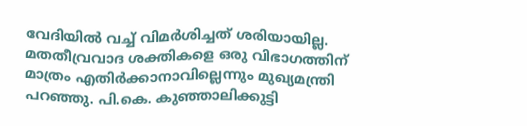വേദിയിൽ വച്ച് വിമർശിച്ചത് ശരിയായില്ല. മതതീവ്രവാദ ശക്തികളെ ഒരു വിഭാഗത്തിന് മാത്രം എതിർക്കാനാവില്ലെന്നും മുഖ്യമന്ത്രി പറഞ്ഞു. പി.കെ. കുഞ്ഞാലിക്കുട്ടി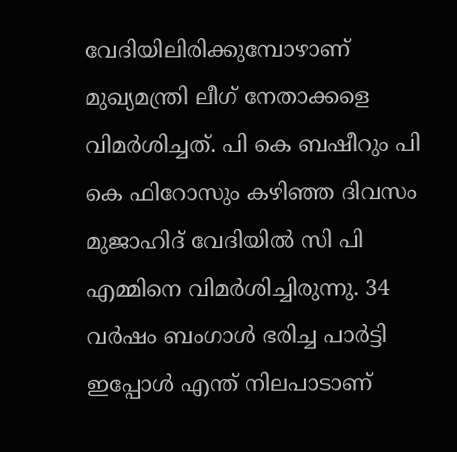വേദിയിലിരിക്കുമ്പോഴാണ് മുഖ്യമന്ത്രി ലീഗ് നേതാക്കളെ വിമർശിച്ചത്. പി കെ ബഷീറും പി കെ ഫിറോസും കഴിഞ്ഞ ദിവസം മുജാഹിദ് വേദിയിൽ സി പി എമ്മിനെ വിമർശിച്ചിരുന്നു. 34 വർഷം ബംഗാൾ ഭരിച്ച പാർട്ടി ഇപ്പോൾ എന്ത് നിലപാടാണ്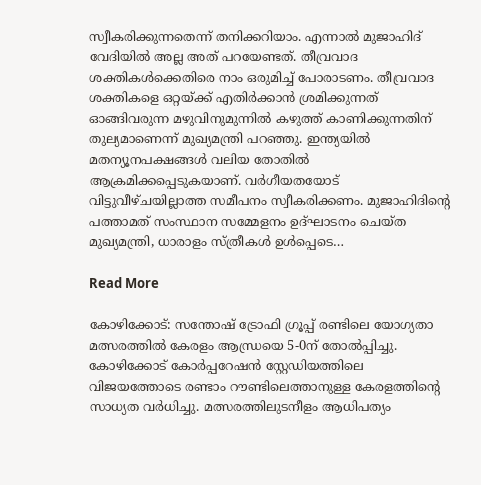സ്വീകരിക്കുന്നതെന്ന് തനിക്കറിയാം. എന്നാൽ മുജാഹിദ് വേദിയിൽ അല്ല അത് പറയേണ്ടത്. തീവ്രവാദ ശക്തികൾക്കെതിരെ നാം ഒരുമിച്ച് പോരാടണം. തീവ്രവാദ ശക്തികളെ ഒറ്റയ്ക്ക് എതിർക്കാൻ ശ്രമിക്കുന്നത് ഓങ്ങിവരുന്ന മഴുവിനുമുന്നിൽ കഴുത്ത് കാണിക്കുന്നതിന് തുല്യമാണെന്ന് മുഖ്യമന്ത്രി പറഞ്ഞു. ഇന്ത്യയിൽ മതന്യൂനപക്ഷങ്ങൾ വലിയ തോതിൽ ആക്രമിക്കപ്പെടുകയാണ്. വർഗീയതയോട് വിട്ടുവീഴ്ചയില്ലാത്ത സമീപനം സ്വീകരിക്കണം. മുജാഹിദിന്‍റെ പത്താമത് സംസ്ഥാന സമ്മേളനം ഉദ്ഘാടനം ചെയ്ത മുഖ്യമന്ത്രി, ധാരാളം സ്ത്രീകൾ ഉൾപ്പെടെ…

Read More

കോഴിക്കോട്: സന്തോഷ് ട്രോഫി ഗ്രൂപ്പ് രണ്ടിലെ യോഗ്യതാ മത്സരത്തിൽ കേരളം ആന്ധ്രയെ 5-0ന് തോൽപ്പിച്ചു. കോഴിക്കോട് കോർപ്പറേഷൻ സ്റ്റേഡിയത്തിലെ വിജയത്തോടെ രണ്ടാം റൗണ്ടിലെത്താനുള്ള കേരളത്തിന്‍റെ സാധ്യത വർധിച്ചു. മത്സരത്തിലുടനീളം ആധിപത്യം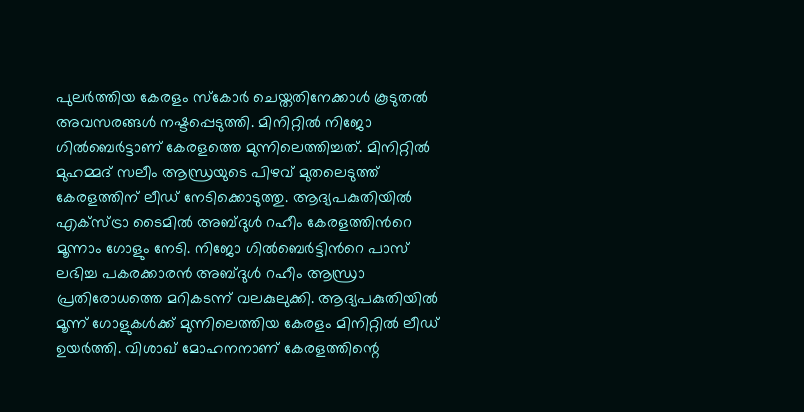പുലർത്തിയ കേരളം സ്കോർ ചെയ്തതിനേക്കാൾ കൂടുതൽ അവസരങ്ങൾ നഷ്ടപ്പെടുത്തി. മിനിറ്റിൽ നിജോ ഗിൽബെർട്ടാണ് കേരളത്തെ മുന്നിലെത്തിച്ചത്. മിനിറ്റിൽ മുഹമ്മദ് സലീം ആന്ധ്രയുടെ പിഴവ് മുതലെടുത്ത് കേരളത്തിന് ലീഡ് നേടിക്കൊടുത്തു. ആദ്യപകുതിയിൽ എക്സ്ട്രാ ടൈമിൽ അബ്ദുൾ റഹീം കേരളത്തിന്‍റെ മൂന്നാം ഗോളും നേടി. നിജോ ഗിൽബെർട്ടിന്‍റെ പാസ് ലഭിച്ച പകരക്കാരൻ അബ്ദുൾ റഹീം ആന്ധ്രാ പ്രതിരോധത്തെ മറികടന്ന് വലകുലുക്കി. ആദ്യപകുതിയിൽ മൂന്ന് ഗോളുകൾക്ക് മുന്നിലെത്തിയ കേരളം മിനിറ്റിൽ ലീഡ് ഉയർത്തി. വിശാഖ് മോഹനനാണ് കേരളത്തിന്റെ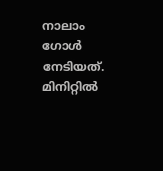നാലാം ഗോള്‍ നേടിയത്. മിനിറ്റിൽ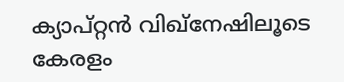ക്യാപ്റ്റൻ വിഖ്‌നേഷിലൂടെ കേരളം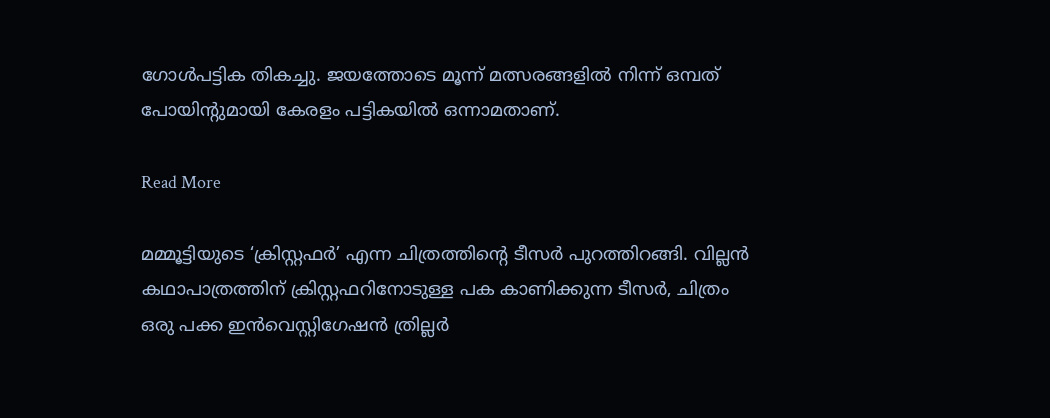ഗോള്‍പട്ടിക തികച്ചു. ജയത്തോടെ മൂന്ന് മത്സരങ്ങളിൽ നിന്ന് ഒമ്പത് പോയിന്‍റുമായി കേരളം പട്ടികയിൽ ഒന്നാമതാണ്.

Read More

മമ്മൂട്ടിയുടെ ‘ക്രിസ്റ്റഫർ’ എന്ന ചിത്രത്തിന്‍റെ ടീസർ പുറത്തിറങ്ങി. വില്ലൻ കഥാപാത്രത്തിന് ക്രിസ്റ്റഫറിനോടുള്ള പക കാണിക്കുന്ന ടീസർ, ചിത്രം ഒരു പക്ക ഇൻവെസ്റ്റിഗേഷൻ ത്രില്ലർ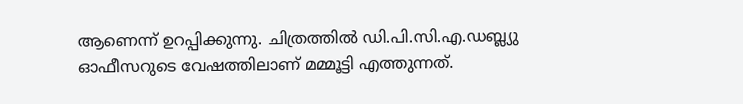ആണെന്ന് ഉറപ്പിക്കുന്നു. ചിത്രത്തിൽ ഡി.പി.സി.എ.ഡബ്ല്യു ഓഫീസറുടെ വേഷത്തിലാണ് മമ്മൂട്ടി എത്തുന്നത്.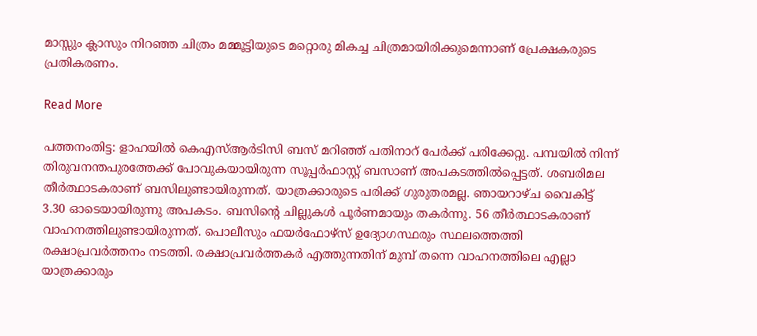മാസ്സും ക്ലാസും നിറഞ്ഞ ചിത്രം മമ്മൂട്ടിയുടെ മറ്റൊരു മികച്ച ചിത്രമായിരിക്കുമെന്നാണ് പ്രേക്ഷകരുടെ പ്രതികരണം.

Read More

പത്തനംതിട്ട: ളാഹയില്‍ കെഎസ്ആർടിസി ബസ് മറിഞ്ഞ് പതിനാറ് പേർക്ക് പരിക്കേറ്റു. പമ്പയിൽ നിന്ന് തിരുവനന്തപുരത്തേക്ക് പോവുകയായിരുന്ന സൂപ്പർഫാസ്റ്റ് ബസാണ് അപകടത്തിൽപ്പെട്ടത്. ശബരിമല തീർത്ഥാടകരാണ് ബസിലുണ്ടായിരുന്നത്. യാത്രക്കാരുടെ പരിക്ക് ഗുരുതരമല്ല. ഞായറാഴ്ച വൈകിട്ട് 3.30 ഓടെയായിരുന്നു അപകടം. ബസിന്‍റെ ചില്ലുകൾ പൂർണമായും തകർന്നു. 56 തീർത്ഥാടകരാണ് വാഹനത്തിലുണ്ടായിരുന്നത്. പൊലീസും ഫയർഫോഴ്സ് ഉദ്യോഗസ്ഥരും സ്ഥലത്തെത്തി രക്ഷാപ്രവർത്തനം നടത്തി. രക്ഷാപ്രവർത്തകർ എത്തുന്നതിന് മുമ്പ് തന്നെ വാഹനത്തിലെ എല്ലാ യാത്രക്കാരും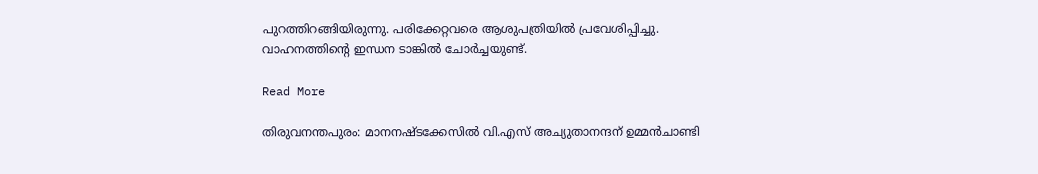പുറത്തിറങ്ങിയിരുന്നു. പരിക്കേറ്റവരെ ആശുപത്രിയിൽ പ്രവേശിപ്പിച്ചു. വാഹനത്തിന്‍റെ ഇന്ധന ടാങ്കിൽ ചോർച്ചയുണ്ട്.

Read More

തിരുവനന്തപുരം: മാനനഷ്ടക്കേസിൽ വി.എസ് അച്യുതാനന്ദന് ഉമ്മൻചാണ്ടി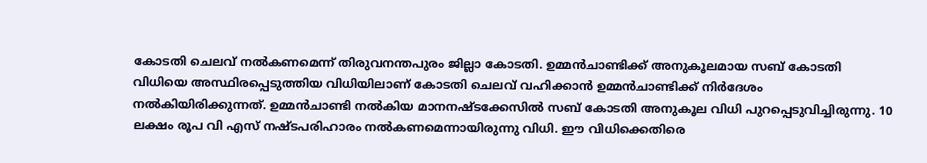കോടതി ചെലവ് നൽകണമെന്ന് തിരുവനന്തപുരം ജില്ലാ കോടതി. ഉമ്മൻചാണ്ടിക്ക് അനുകൂലമായ സബ് കോടതി വിധിയെ അസ്ഥിരപ്പെടുത്തിയ വിധിയിലാണ് കോടതി ചെലവ് വഹിക്കാൻ ഉമ്മൻചാണ്ടിക്ക് നിർദേശം നൽകിയിരിക്കുന്നത്. ഉമ്മൻചാണ്ടി നൽകിയ മാനനഷ്ടക്കേസിൽ സബ് കോടതി അനുകൂല വിധി പുറപ്പെടുവിച്ചിരുന്നു. 10 ലക്ഷം രൂപ വി എസ് നഷ്ടപരിഹാരം നൽകണമെന്നായിരുന്നു വിധി. ഈ വിധിക്കെതിരെ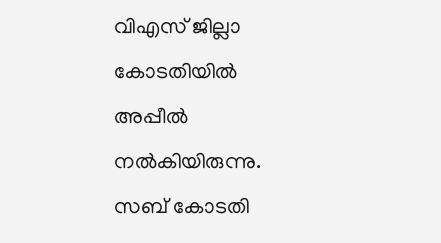വിഎസ് ജില്ലാ കോടതിയിൽ അപ്പീൽ നൽകിയിരുന്നു. സബ് കോടതി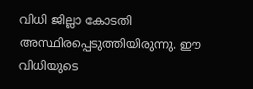വിധി ജില്ലാ കോടതി അസ്ഥിരപ്പെടുത്തിയിരുന്നു. ഈ വിധിയുടെ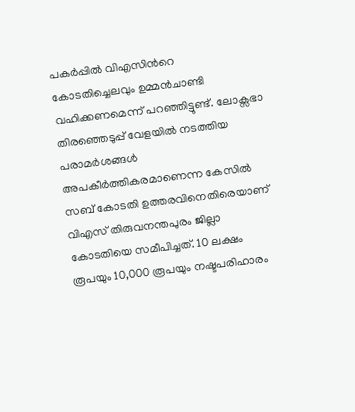പകർപ്പിൽ വിഎസിന്‍റെ കോടതിച്ചെലവും ഉമ്മൻചാണ്ടി വഹിക്കണമെന്ന് പറഞ്ഞിട്ടുണ്ട്. ലോക്സഭാ തിരഞ്ഞെടുപ്പ് വേളയിൽ നടത്തിയ പരാമർശങ്ങൾ അപകീർത്തികരമാണെന്ന കേസിൽ സബ് കോടതി ഉത്തരവിനെതിരെയാണ് വിഎസ് തിരുവനന്തപുരം ജില്ലാ കോടതിയെ സമീപിച്ചത്. 10 ലക്ഷം രൂപയും 10,000 രൂപയും നഷ്ടപരിഹാരം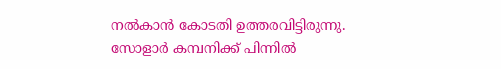നൽകാൻ കോടതി ഉത്തരവിട്ടിരുന്നു. സോളാർ കമ്പനിക്ക് പിന്നിൽ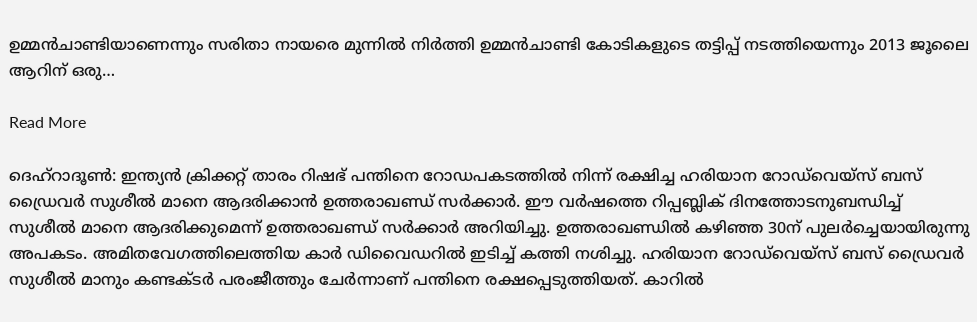ഉമ്മൻചാണ്ടിയാണെന്നും സരിതാ നായരെ മുന്നിൽ നിർത്തി ഉമ്മൻചാണ്ടി കോടികളുടെ തട്ടിപ്പ് നടത്തിയെന്നും 2013 ജൂലൈ ആറിന് ഒരു…

Read More

ദെഹ്റാദൂണ്‍: ഇന്ത്യൻ ക്രിക്കറ്റ് താരം റിഷഭ് പന്തിനെ റോഡപകടത്തിൽ നിന്ന് രക്ഷിച്ച ഹരിയാന റോഡ്‌വെയ്‌സ് ബസ് ഡ്രൈവർ സുശീൽ മാനെ ആദരിക്കാൻ ഉത്തരാഖണ്ഡ് സർക്കാർ. ഈ വർഷത്തെ റിപ്പബ്ലിക് ദിനത്തോടനുബന്ധിച്ച് സുശീൽ മാനെ ആദരിക്കുമെന്ന് ഉത്തരാഖണ്ഡ് സർക്കാർ അറിയിച്ചു. ഉത്തരാഖണ്ഡിൽ കഴിഞ്ഞ 30ന് പുലർച്ചെയായിരുന്നു അപകടം. അമിതവേഗത്തിലെത്തിയ കാർ ഡിവൈഡറിൽ ഇടിച്ച് കത്തി നശിച്ചു. ഹരിയാന റോഡ്‌വെയ്‌സ് ബസ് ഡ്രൈവർ സുശീൽ മാനും കണ്ടക്ടർ പരംജീത്തും ചേർന്നാണ് പന്തിനെ രക്ഷപ്പെടുത്തിയത്. കാറിൽ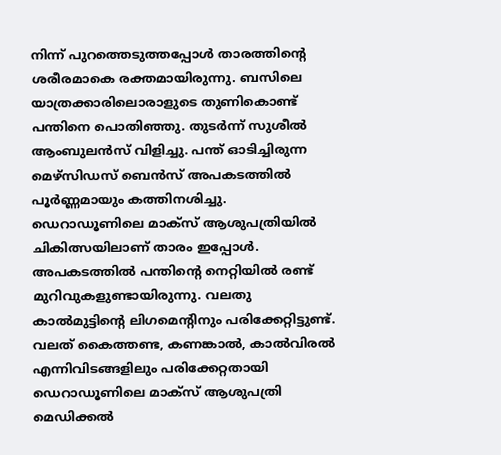നിന്ന് പുറത്തെടുത്തപ്പോൾ താരത്തിന്‍റെ ശരീരമാകെ രക്തമായിരുന്നു. ബസിലെ യാത്രക്കാരിലൊരാളുടെ തുണികൊണ്ട് പന്തിനെ പൊതിഞ്ഞു. തുടർന്ന് സുശീൽ ആംബുലൻസ് വിളിച്ചു. പന്ത് ഓടിച്ചിരുന്ന മെഴ്സിഡസ് ബെൻസ് അപകടത്തിൽ പൂർണ്ണമായും കത്തിനശിച്ചു. ഡെറാഡൂണിലെ മാക്സ് ആശുപത്രിയിൽ ചികിത്സയിലാണ് താരം ഇപ്പോൾ. അപകടത്തിൽ പന്തിന്‍റെ നെറ്റിയിൽ രണ്ട് മുറിവുകളുണ്ടായിരുന്നു. വലതു കാൽമുട്ടിന്‍റെ ലിഗമെന്‍റിനും പരിക്കേറ്റിട്ടുണ്ട്. വലത് കൈത്തണ്ട, കണങ്കാൽ, കാൽവിരൽ എന്നിവിടങ്ങളിലും പരിക്കേറ്റതായി ഡെറാഡൂണിലെ മാക്സ് ആശുപത്രി മെഡിക്കൽ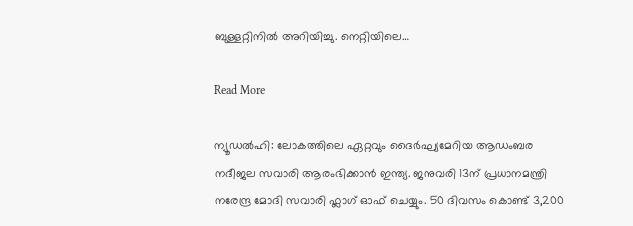ബുള്ളറ്റിനിൽ അറിയിച്ചു. നെറ്റിയിലെ…

Read More

ന്യൂഡൽഹി: ലോകത്തിലെ ഏറ്റവും ദൈർഘ്യമേറിയ ആഡംബര നദീജല സവാരി ആരംഭിക്കാൻ ഇന്ത്യ. ജനുവരി 13ന് പ്രധാനമന്ത്രി നരേന്ദ്ര മോദി സവാരി ഫ്ലാഗ് ഓഫ് ചെയ്യും. 50 ദിവസം കൊണ്ട് 3,200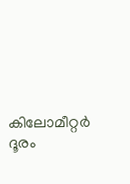കിലോമീറ്റർ ദൂരം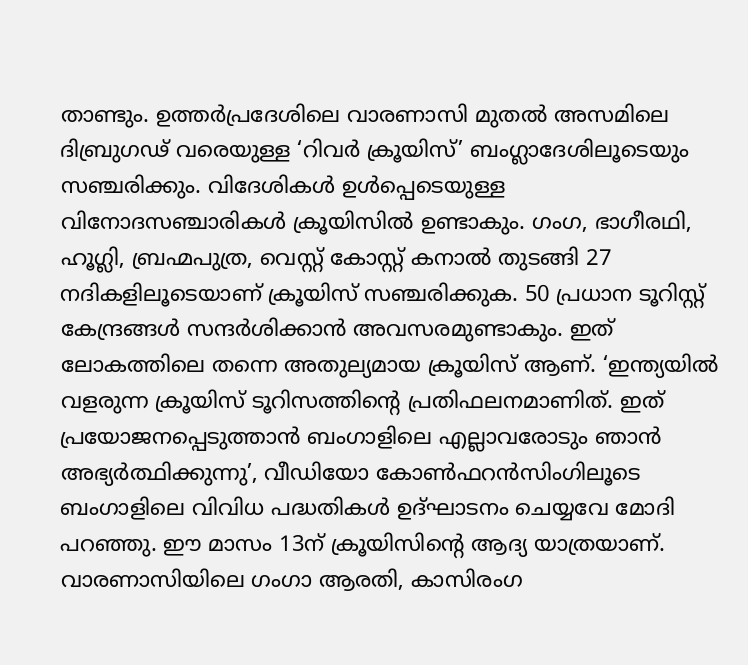താണ്ടും. ഉത്തർപ്രദേശിലെ വാരണാസി മുതൽ അസമിലെ ദിബ്രുഗഢ് വരെയുള്ള ‘റിവർ ക്രൂയിസ്’ ബംഗ്ലാദേശിലൂടെയും സഞ്ചരിക്കും. വിദേശികൾ ഉൾപ്പെടെയുള്ള വിനോദസഞ്ചാരികൾ ക്രൂയിസിൽ ഉണ്ടാകും. ഗംഗ, ഭാഗീരഥി, ഹൂഗ്ലി, ബ്രഹ്മപുത്ര, വെസ്റ്റ് കോസ്റ്റ് കനാൽ തുടങ്ങി 27 നദികളിലൂടെയാണ് ക്രൂയിസ് സഞ്ചരിക്കുക. 50 പ്രധാന ടൂറിസ്റ്റ് കേന്ദ്രങ്ങൾ സന്ദർശിക്കാൻ അവസരമുണ്ടാകും. ഇത് ലോകത്തിലെ തന്നെ അതുല്യമായ ക്രൂയിസ് ആണ്. ‘ഇന്ത്യയിൽ വളരുന്ന ക്രൂയിസ് ടൂറിസത്തിന്‍റെ പ്രതിഫലനമാണിത്. ഇത് പ്രയോജനപ്പെടുത്താൻ ബംഗാളിലെ എല്ലാവരോടും ഞാൻ അഭ്യർത്ഥിക്കുന്നു’, വീഡിയോ കോൺഫറൻസിംഗിലൂടെ ബംഗാളിലെ വിവിധ പദ്ധതികൾ ഉദ്ഘാടനം ചെയ്യവേ മോദി പറഞ്ഞു. ഈ മാസം 13ന് ക്രൂയിസിന്‍റെ ആദ്യ യാത്രയാണ്. വാരണാസിയിലെ ഗംഗാ ആരതി, കാസിരംഗ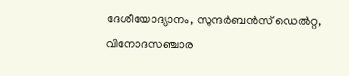ദേശീയോദ്യാനം, സുന്ദർബൻസ് ഡെൽറ്റ, വിനോദസഞ്ചാര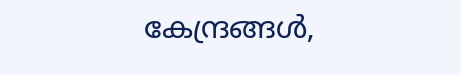കേന്ദ്രങ്ങൾ,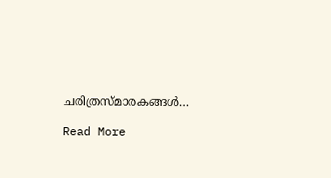ചരിത്രസ്മാരകങ്ങൾ…

Read More